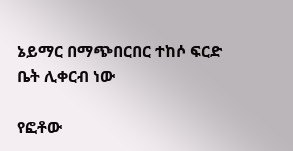ኔይማር በማጭበርበር ተከሶ ፍርድ ቤት ሊቀርብ ነው

የፎቶው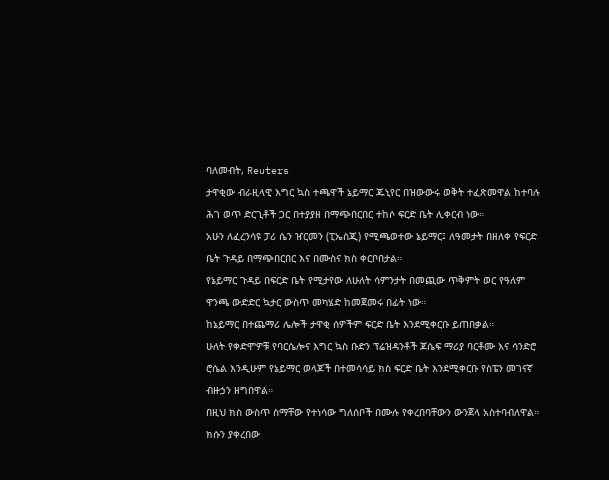ባለመብት, Reuters
ታዋቂው ብራዚላዊ እግር ኳስ ተጫዋች ኔይማር ጁኒየር በዝውውሩ ወቅት ተፈጽመዋል ከተባሉ ሕገ ወጥ ድርጊቶች ጋር በተያያዘ በማጭበርበር ተከሶ ፍርድ ቤት ሊቀርብ ነው።
አሁን ለፈረንሳዩ ፓሪ ሴን ዠርመን (ፒኤስጂ) የሚጫወተው ኔይማር፤ ለዓመታት በዘለቀ የፍርድ ቤት ጉዳይ በማጭበርበር እና በሙስና ክስ ቀርቦበታል።
የኔይማር ጉዳይ በፍርድ ቤት የሚታየው ለሁለት ሳምንታት በመጪው ጥቅምት ወር የዓለም ዋንጫ ውድድር ኳታር ውስጥ መካሄድ ከመጀመሩ በፊት ነው።
ከኔይማር በተጨማሪ ሌሎች ታዋቂ ሰዎችም ፍርድ ቤት እንደሚቀርቡ ይጠበቃል።
ሁለት የቀድሞዎቹ የባርሴሎና እግር ኳስ ቡድን ፕሬዝዳንቶች ጆሴፍ ማሪያ ባርቶሙ እና ሳንድሮ ሮሴል እንዲሁም የኔይማር ወላጆች በተመሳሳይ ክስ ፍርድ ቤት እንደሚቀርቡ የስፔን መገናኛ ብዙኃን ዘግበዋል።
በዚህ ክስ ውስጥ ስማቸው የተነሳው ግለሰቦች በሙሉ የቀረበባቸውን ውንጀላ አስተባብለዋል። ክሱን ያቀረበው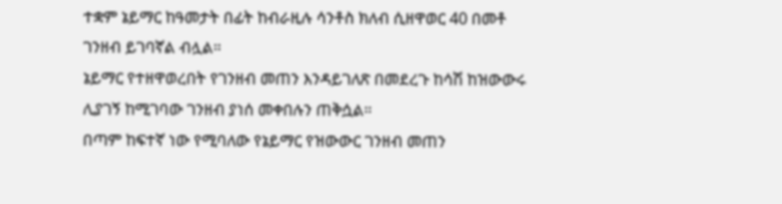ተቋም ኔይማር ከዓመታት በፊት ከብራዚሉ ሳንቶስ ክለብ ሲዘዋወር 40 በመቶ ገንዘብ ይገባኛል ብሏል።
ኔይማር የተዘዋወረበት የገንዘብ መጠን እንዳይገለጽ በመደረጉ ከሳሽ ከዝውውሩ ሊያገኝ ከሚገባው ገንዘብ ያነሰ መቀበሉን ጠቅሷል።
በጣም ከፍተኛ ነው የሚባለው የኔይማር የዝውውር ገንዘብ መጠን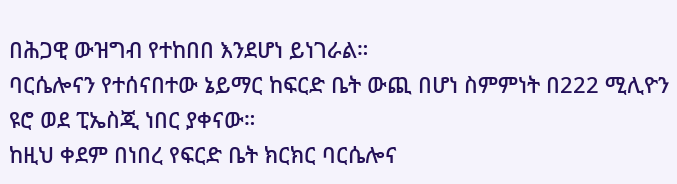በሕጋዊ ውዝግብ የተከበበ እንደሆነ ይነገራል።
ባርሴሎናን የተሰናበተው ኔይማር ከፍርድ ቤት ውጪ በሆነ ስምምነት በ222 ሚሊዮን ዩሮ ወደ ፒኤስጂ ነበር ያቀናው።
ከዚህ ቀደም በነበረ የፍርድ ቤት ክርክር ባርሴሎና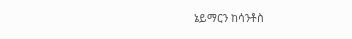ኔይማርን ከሳንቶስ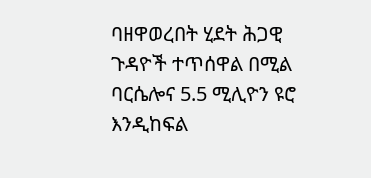ባዘዋወረበት ሂደት ሕጋዊ ጉዳዮች ተጥሰዋል በሚል ባርሴሎና 5.5 ሚሊዮን ዩሮ እንዲከፍል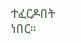ተፈርዶበት ነበር።